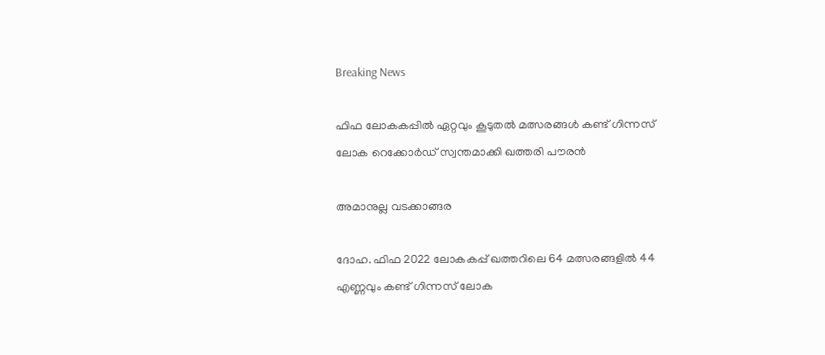Breaking News

ഫിഫ ലോകകപ്പില്‍ ഏറ്റവും കൂടുതല്‍ മത്സരങ്ങള്‍ കണ്ട് ഗിന്നസ് ലോക റെക്കോര്‍ഡ് സ്വന്തമാക്കി ഖത്തരി പൗരന്‍

അമാനുല്ല വടക്കാങ്ങര

ദോഹ. ഫിഫ 2022 ലോകകപ്പ് ഖത്തറിലെ 64 മത്സരങ്ങളില്‍ 44 എണ്ണവും കണ്ട് ഗിന്നസ് ലോക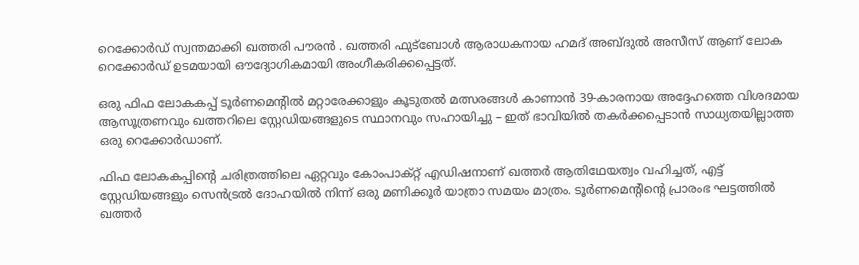റെക്കോര്‍ഡ് സ്വന്തമാക്കി ഖത്തരി പൗരന്‍ . ഖത്തരി ഫുട്‌ബോള്‍ ആരാധകനായ ഹമദ് അബ്ദുല്‍ അസീസ് ആണ് ലോക റെക്കോര്‍ഡ് ഉടമയായി ഔദ്യോഗികമായി അംഗീകരിക്കപ്പെട്ടത്.

ഒരു ഫിഫ ലോകകപ്പ് ടൂര്‍ണമെന്റില്‍ മറ്റാരേക്കാളും കൂടുതല്‍ മത്സരങ്ങള്‍ കാണാന്‍ 39-കാരനായ അദ്ദേഹത്തെ വിശദമായ ആസൂത്രണവും ഖത്തറിലെ സ്റ്റേഡിയങ്ങളുടെ സ്ഥാനവും സഹായിച്ചു – ഇത് ഭാവിയില്‍ തകര്‍ക്കപ്പെടാന്‍ സാധ്യതയില്ലാത്ത ഒരു റെക്കോര്‍ഡാണ്.

ഫിഫ ലോകകപ്പിന്റെ ചരിത്രത്തിലെ ഏറ്റവും കോംപാക്റ്റ് എഡിഷനാണ് ഖത്തര്‍ ആതിഥേയത്വം വഹിച്ചത്, എട്ട് സ്റ്റേഡിയങ്ങളും സെന്‍ട്രല്‍ ദോഹയില്‍ നിന്ന് ഒരു മണിക്കൂര്‍ യാത്രാ സമയം മാത്രം. ടൂര്‍ണമെന്റിന്റെ പ്രാരംഭ ഘട്ടത്തില്‍ ഖത്തര്‍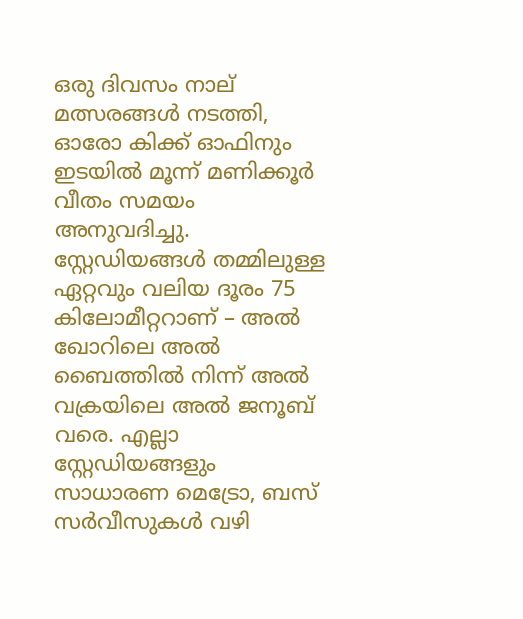ഒരു ദിവസം നാല് മത്സരങ്ങള്‍ നടത്തി, ഓരോ കിക്ക് ഓഫിനും ഇടയില്‍ മൂന്ന് മണിക്കൂര്‍ വീതം സമയം അനുവദിച്ചു. സ്റ്റേഡിയങ്ങള്‍ തമ്മിലുള്ള ഏറ്റവും വലിയ ദൂരം 75 കിലോമീറ്ററാണ് – അല്‍ ഖോറിലെ അല്‍ ബൈത്തില്‍ നിന്ന് അല്‍ വക്രയിലെ അല്‍ ജനൂബ് വരെ. എല്ലാ സ്റ്റേഡിയങ്ങളും സാധാരണ മെട്രോ, ബസ് സര്‍വീസുകള്‍ വഴി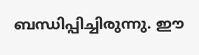ബന്ധിപ്പിച്ചിരുന്നു. ഈ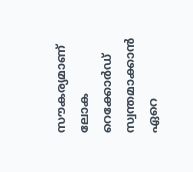സൗകര്യമാണ് ലോക റെക്കോര്‍ഡ് സ്വന്തമാക്കാന്‍ ഏറെ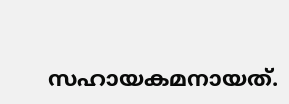സഹായകമനായത്.